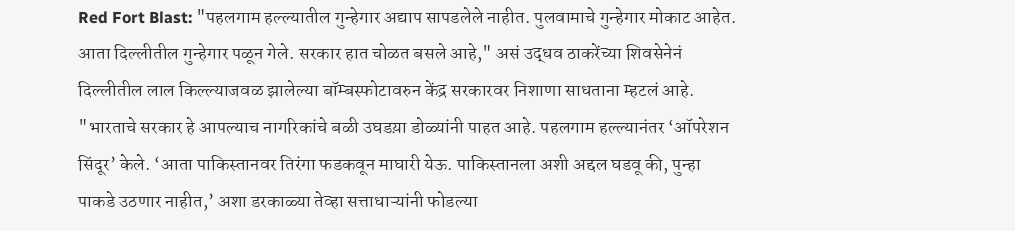Red Fort Blast: "पहलगाम हल्ल्यातील गुन्हेगार अद्याप सापडलेले नाहीत. पुलवामाचे गुन्हेगार मोकाट आहेत. आता दिल्लीतील गुन्हेगार पळून गेले. सरकार हात चोळत बसले आहे," असं उद्धव ठाकरेंच्या शिवसेनेनं दिल्लीतील लाल किल्ल्याजवळ झालेल्या बॉम्बस्फोटावरुन केंद्र सरकारवर निशाणा साधताना म्हटलं आहे. "भारताचे सरकार हे आपल्याच नागरिकांचे बळी उघडय़ा डोळ्यांनी पाहत आहे. पहलगाम हल्ल्यानंतर ‘ऑपरेशन सिंदूर’ केले. ‘आता पाकिस्तानवर तिरंगा फडकवून माघारी येऊ. पाकिस्तानला अशी अद्दल घडवू की, पुन्हा पाकडे उठणार नाहीत,’ अशा डरकाळ्या तेव्हा सत्ताधाऱ्यांनी फोडल्या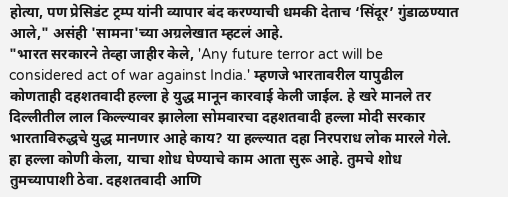होत्या, पण प्रेसिडंट ट्रम्प यांनी व्यापार बंद करण्याची धमकी देताच ‘सिंदूर’ गुंडाळण्यात आले," असंही 'सामना'च्या अग्रलेखात म्हटलं आहे.
"भारत सरकारने तेव्हा जाहीर केले, 'Any future terror act will be considered act of war against India.' म्हणजे भारतावरील यापुढील कोणताही दहशतवादी हल्ला हे युद्ध मानून कारवाई केली जाईल. हे खरे मानले तर दिल्लीतील लाल किल्ल्यावर झालेला सोमवारचा दहशतवादी हल्ला मोदी सरकार भारताविरुद्धचे युद्ध मानणार आहे काय? या हल्ल्यात दहा निरपराध लोक मारले गेले. हा हल्ला कोणी केला, याचा शोध घेण्याचे काम आता सुरू आहे. तुमचे शोध तुमच्यापाशी ठेवा. दहशतवादी आणि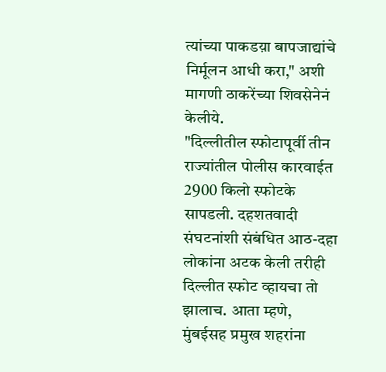त्यांच्या पाकडय़ा बापजाद्यांचे निर्मूलन आधी करा," अशी मागणी ठाकरेंच्या शिवसेनेनं केलीये.
"दिल्लीतील स्फोटापूर्वी तीन राज्यांतील पोलीस कारवाईत 2900 किलो स्फोटके सापडली. दहशतवादी संघटनांशी संबंधित आठ-दहा लोकांना अटक केली तरीही दिल्लीत स्फोट व्हायचा तो झालाच. आता म्हणे, मुंबईसह प्रमुख शहरांना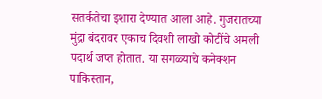सतर्कतेचा इशारा देण्यात आला आहे. गुजरातच्या मुंद्रा बंदरावर एकाच दिवशी लाखो कोटींचे अमली पदार्थ जप्त होतात. या सगळ्याचे कनेक्शन पाकिस्तान,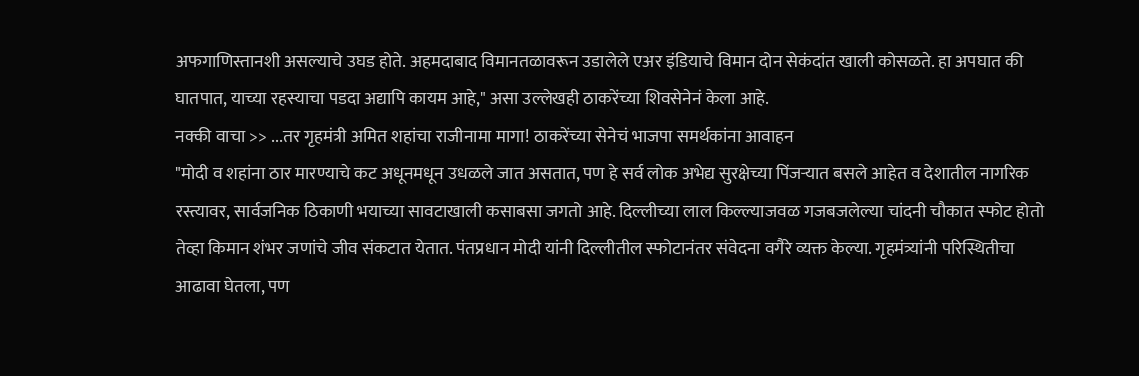अफगाणिस्तानशी असल्याचे उघड होते. अहमदाबाद विमानतळावरून उडालेले एअर इंडियाचे विमान दोन सेकंदांत खाली कोसळते. हा अपघात की घातपात, याच्या रहस्याचा पडदा अद्यापि कायम आहे," असा उल्लेखही ठाकरेंच्या शिवसेनेनं केला आहे.
नक्की वाचा >> ...तर गृहमंत्री अमित शहांचा राजीनामा मागा! ठाकरेंच्या सेनेचं भाजपा समर्थकांना आवाहन
"मोदी व शहांना ठार मारण्याचे कट अधूनमधून उधळले जात असतात, पण हे सर्व लोक अभेद्य सुरक्षेच्या पिंजऱ्यात बसले आहेत व देशातील नागरिक रस्त्यावर, सार्वजनिक ठिकाणी भयाच्या सावटाखाली कसाबसा जगतो आहे. दिल्लीच्या लाल किल्ल्याजवळ गजबजलेल्या चांदनी चौकात स्फोट होतो तेव्हा किमान शंभर जणांचे जीव संकटात येतात. पंतप्रधान मोदी यांनी दिल्लीतील स्फोटानंतर संवेदना वगैरे व्यक्त केल्या. गृहमंत्र्यांनी परिस्थितीचा आढावा घेतला, पण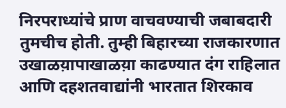निरपराध्यांचे प्राण वाचवण्याची जबाबदारी तुमचीच होती. तुम्ही बिहारच्या राजकारणात उखाळय़ापाखाळय़ा काढण्यात दंग राहिलात आणि दहशतवाद्यांनी भारतात शिरकाव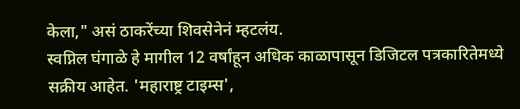केला," असं ठाकरेंच्या शिवसेनेनं म्हटलंय.
स्वप्निल घंगाळे हे मागील 12 वर्षांहून अधिक काळापासून डिजिटल पत्रकारितेमध्ये सक्रीय आहेत. 'महाराष्ट्र टाइम्स',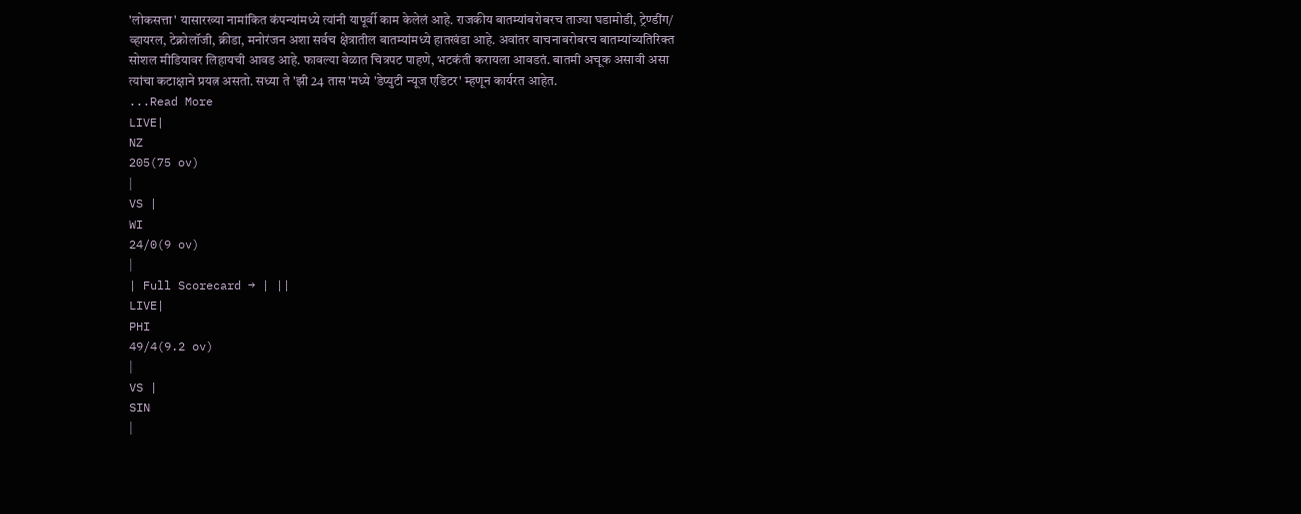'लोकसत्ता' यासारख्या नामांकित कंपन्यांमध्ये त्यांनी यापूर्वी काम केलेलं आहे. राजकीय बातम्यांबरोबरच ताज्या घडामोडी, ट्रेण्डींग/ व्हायरल, टेक्नोलॉजी, क्रीडा, मनोरंजन अशा सर्वच क्षेत्रातील बातम्यांमध्ये हातखंडा आहे. अवांतर वाचनाबरोबरच बातम्यांव्यतिरिक्त सोशल मीडियावर लिहायची आवड आहे. फावल्या वेळात चित्रपट पाहणे, भटकंती करायला आवडतं. बातमी अचूक असावी असा त्यांचा कटाक्षाने प्रयत्न असतो. सध्या ते 'झी 24 तास'मध्ये 'डेप्युटी न्यूज एडिटर' म्हणून कार्यरत आहेत.
...Read More
LIVE|
NZ
205(75 ov)
|
VS |
WI
24/0(9 ov)
|
| Full Scorecard → | ||
LIVE|
PHI
49/4(9.2 ov)
|
VS |
SIN
|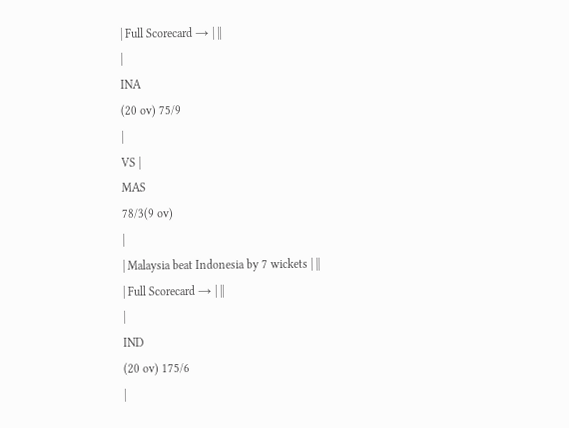| Full Scorecard → | ||
|
INA
(20 ov) 75/9
|
VS |
MAS
78/3(9 ov)
|
| Malaysia beat Indonesia by 7 wickets | ||
| Full Scorecard → | ||
|
IND
(20 ov) 175/6
|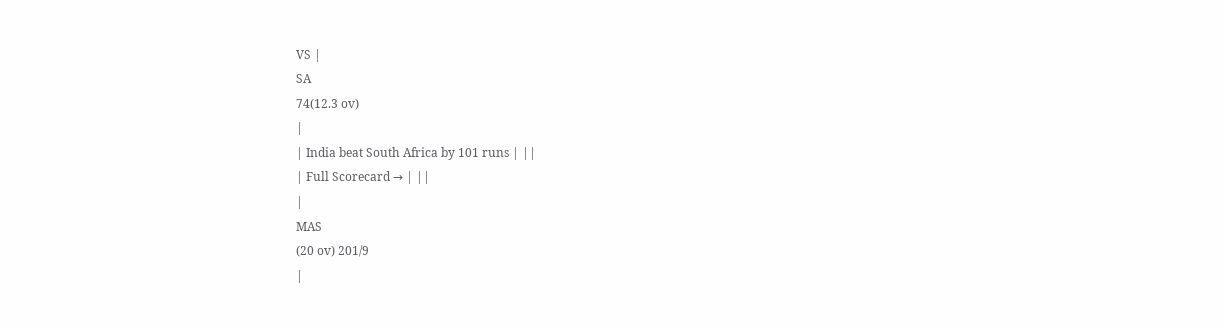VS |
SA
74(12.3 ov)
|
| India beat South Africa by 101 runs | ||
| Full Scorecard → | ||
|
MAS
(20 ov) 201/9
|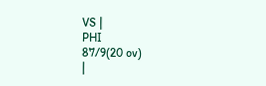VS |
PHI
87/9(20 ov)
|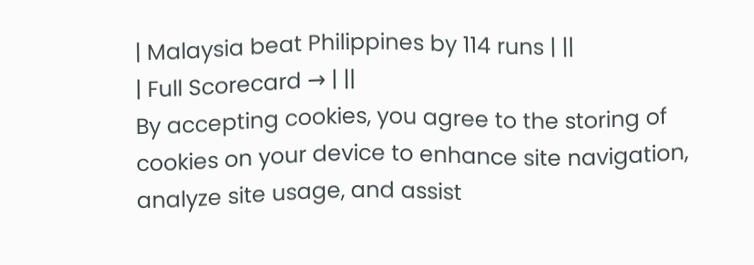| Malaysia beat Philippines by 114 runs | ||
| Full Scorecard → | ||
By accepting cookies, you agree to the storing of cookies on your device to enhance site navigation, analyze site usage, and assist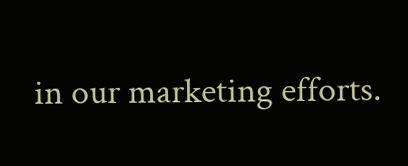in our marketing efforts.